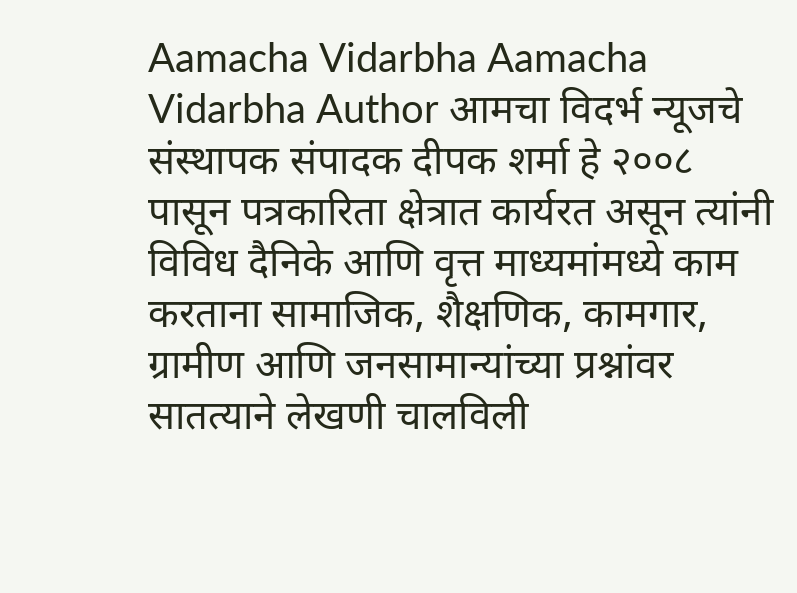Aamacha Vidarbha Aamacha Vidarbha Author आमचा विदर्भ न्यूजचे संस्थापक संपादक दीपक शर्मा हे २००८ पासून पत्रकारिता क्षेत्रात कार्यरत असून त्यांनी विविध दैनिके आणि वृत्त माध्यमांमध्ये काम करताना सामाजिक, शैक्षणिक, कामगार, ग्रामीण आणि जनसामान्यांच्या प्रश्नांवर सातत्याने लेखणी चालविली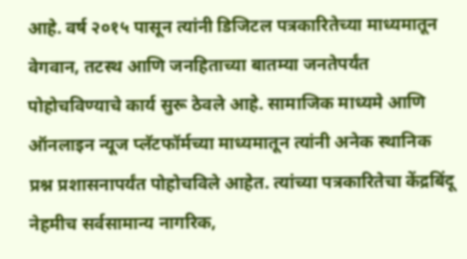आहे. वर्ष २०१५ पासून त्यांनी डिजिटल पत्रकारितेच्या माध्यमातून वेगवान, तटस्थ आणि जनहिताच्या बातम्या जनतेपर्यंत पोहोचविण्याचे कार्य सुरू ठेवले आहे. सामाजिक माध्यमे आणि ऑनलाइन न्यूज प्लॅटफॉर्मच्या माध्यमातून त्यांनी अनेक स्थानिक प्रश्न प्रशासनापर्यंत पोहोचविले आहेत. त्यांच्या पत्रकारितेचा केंद्रबिंदू नेहमीच सर्वसामान्य नागरिक,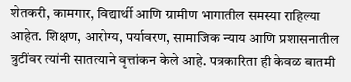शेतकरी, कामगार, विद्यार्थी आणि ग्रामीण भागातील समस्या राहिल्या आहेत. शिक्षण, आरोग्य, पर्यावरण, सामाजिक न्याय आणि प्रशासनातील त्रुटींवर त्यांनी सातत्याने वृत्तांकन केले आहे. पत्रकारिता ही केवळ बातमी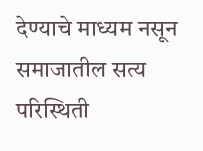देण्याचे माध्यम नसून समाजातील सत्य परिस्थिती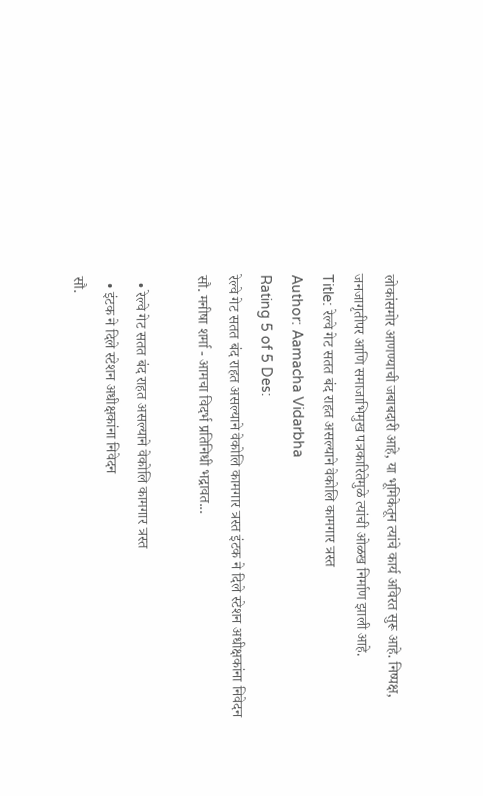लोकांसमोर आणण्याची जबाबदारी आहे, या भूमिकेतून त्यांचे कार्य अविरत सुरू आहे. निष्पक्ष, जनजागृतीपर आणि समाजाभिमुख पत्रकारितेमुळे त्यांची ओळख निर्माण झाली आहे.
Title: रेल्वे गेट सतत बंद राहत असल्याने वेकोलि कामगार त्रस्त
Author: Aamacha Vidarbha
Rating 5 of 5 Des:
रेल्वे गेट सतत बंद राहत असल्याने वेकोलि कामगार त्रस्त इंटक ने दिले स्टेशन अधीक्षकांना निवेदन सौ. मनीषा शर्मा - आमचा विदर्भ प्रतिनिधी भद्रावत...

  • रेल्वे गेट सतत बंद राहत असल्याने वेकोलि कामगार त्रस्त
  • इंटक ने दिले स्टेशन अधीक्षकांना निवेदन
सौ.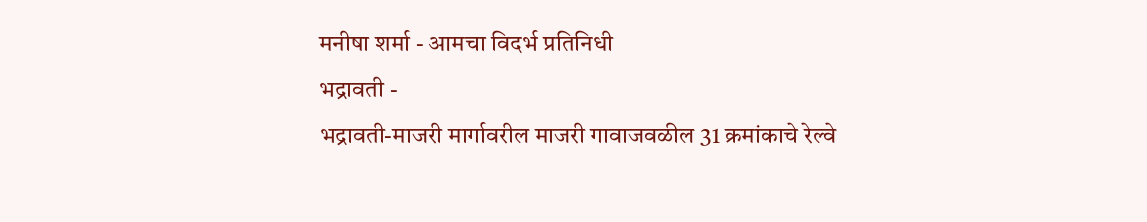मनीषा शर्मा - आमचा विदर्भ प्रतिनिधी
भद्रावती -
भद्रावती-माजरी मार्गावरील माजरी गावाजवळील 31 क्रमांकाचे रेल्वे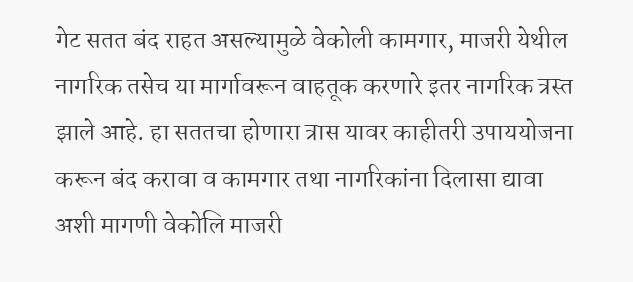गेट सतत बंद राहत असल्यामुळे वेकोली कामगार, माजरी येथील नागरिक तसेच या मार्गावरून वाहतूक करणारे इतर नागरिक त्रस्त झाले आहे. हा सततचा होणारा त्रास यावर काहीतरी उपाययोजना करून बंद करावा व कामगार तथा नागरिकांना दिलासा द्यावा अशी मागणी वेकोलि माजरी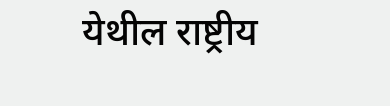येथील राष्ट्रीय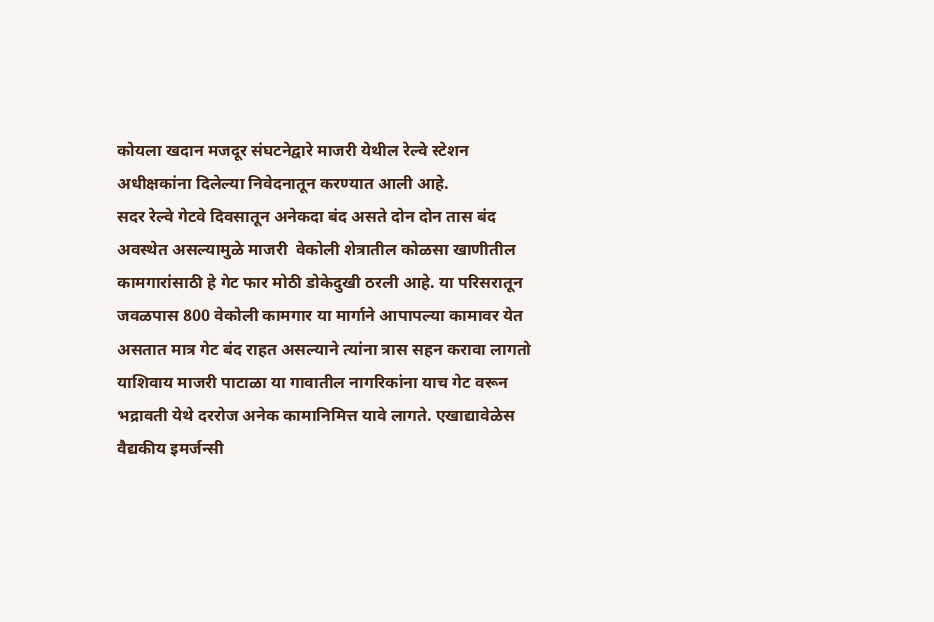कोयला खदान मजदूर संघटनेद्वारे माजरी येथील रेल्वे स्टेशन अधीक्षकांना दिलेल्या निवेदनातून करण्यात आली आहे.
सदर रेल्वे गेटवे दिवसातून अनेकदा बंद असते दोन दोन तास बंद अवस्थेत असल्यामुळे माजरी  वेकोली शेत्रातील कोळसा खाणीतील कामगारांसाठी हे गेट फार मोठी डोकेदुखी ठरली आहे. या परिसरातून जवळपास 800 वेकोली कामगार या मार्गाने आपापल्या कामावर येत असतात मात्र गेट बंद राहत असल्याने त्यांना त्रास सहन करावा लागतो याशिवाय माजरी पाटाळा या गावातील नागरिकांना याच गेट वरून भद्रावती येथे दररोज अनेक कामानिमित्त यावे लागते. एखाद्यावेळेस वैद्यकीय इमर्जन्सी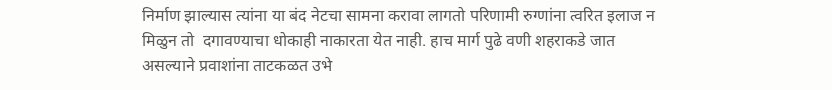निर्माण झाल्यास त्यांना या बंद नेटचा सामना करावा लागतो परिणामी रुग्णांना त्वरित इलाज न मिळुन तो  दगावण्याचा धोकाही नाकारता येत नाही. हाच मार्ग पुढे वणी शहराकडे जात असल्याने प्रवाशांना ताटकळत उभे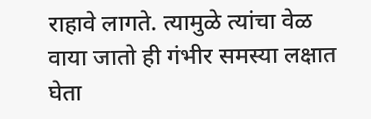राहावे लागते. त्यामुळे त्यांचा वेळ वाया जातो ही गंभीर समस्या लक्षात घेता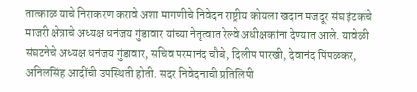तात्काळ याचे निराकरण करावे अशा मागणीचे निवेदन राष्ट्रीय कोयला खदान मजदूर संघ इंटकचे माजरी क्षेत्राचे अध्यक्ष धनंजय गुंडावार यांच्या नेतृत्वात रेल्वे अधीक्षकांना देण्यात आले. यावेळी संघटनेचे अध्यक्ष धनंजय गुंडावार, सचिव परमानंद चौबे, दिलीप पारखी, देवानंद पिंपळकर, अनिलसिंह आदींची उपस्थिती होती. सदर निवेदनाची प्रतिलिपी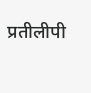प्रतीलीपी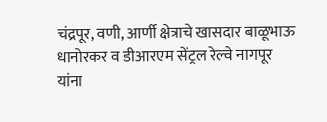चंद्रपूर, वणी, आर्णी क्षेत्राचे खासदार बाळूभाऊ धानोरकर व डीआरएम सेंट्रल रेल्वे नागपूर यांना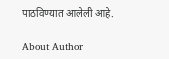पाठविण्यात आलेली आहे.

About Author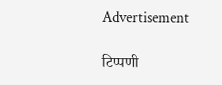Advertisement

टिप्पणी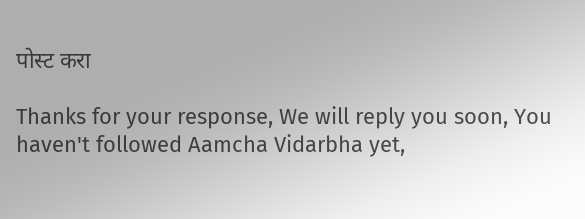पोस्ट करा

Thanks for your response, We will reply you soon, You haven't followed Aamcha Vidarbha yet,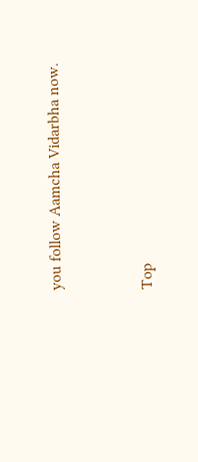you follow Aamcha Vidarbha now.


Top